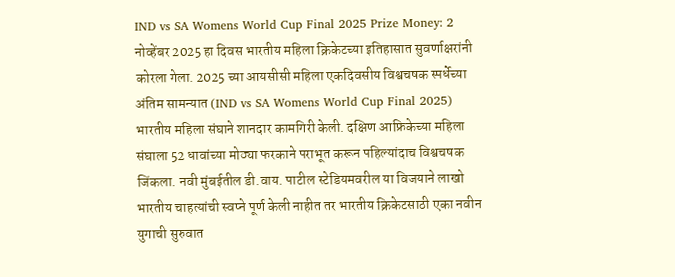IND vs SA Womens World Cup Final 2025 Prize Money: 2 नोव्हेंबर 2025 हा दिवस भारतीय महिला क्रिकेटच्या इतिहासात सुवर्णाक्षरांनी कोरला गेला. 2025 च्या आयसीसी महिला एकदिवसीय विश्वचषक स्पर्धेच्या अंतिम सामन्यात (IND vs SA Womens World Cup Final 2025) भारतीय महिला संघाने शानदार कामगिरी केली. दक्षिण आफ्रिकेच्या महिला संघाला 52 धावांच्या मोठ्या फरकाने पराभूत करून पहिल्यांदाच विश्वचषक जिंकला. नवी मुंबईतील डी.वाय. पाटील स्टेडियमवरील या विजयाने लाखो भारतीय चाहत्यांची स्वप्ने पूर्ण केली नाहीत तर भारतीय क्रिकेटसाठी एका नवीन युगाची सुरुवात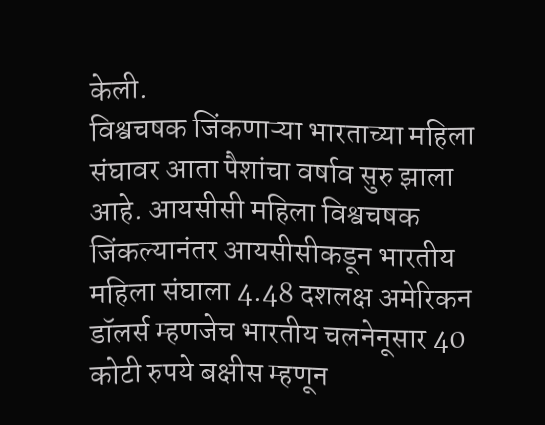केली.
विश्वचषक जिंकणाऱ्या भारताच्या महिला संघावर आता पैशांचा वर्षाव सुरु झाला आहे. आयसीसी महिला विश्वचषक जिंकल्यानंतर आयसीसीकडून भारतीय महिला संघाला 4.48 दशलक्ष अमेरिकन डॉलर्स म्हणजेच भारतीय चलनेनूसार 40 कोटी रुपये बक्षीस म्हणून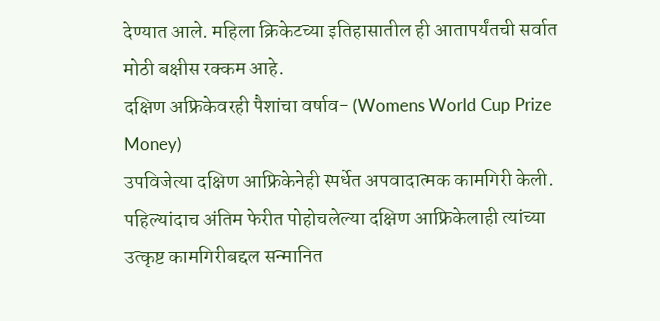देण्यात आले. महिला क्रिकेटच्या इतिहासातील ही आतापर्यंतची सर्वात मोठी बक्षीस रक्कम आहे.
दक्षिण अफ्रिकेवरही पैशांचा वर्षाव- (Womens World Cup Prize Money)
उपविजेत्या दक्षिण आफ्रिकेनेही स्पर्धेत अपवादात्मक कामगिरी केली. पहिल्यांदाच अंतिम फेरीत पोहोचलेल्या दक्षिण आफ्रिकेलाही त्यांच्या उत्कृष्ट कामगिरीबद्दल सन्मानित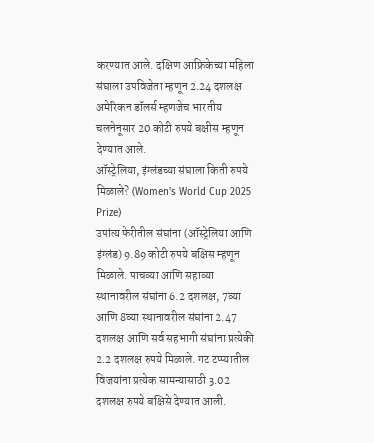करण्यात आले. दक्षिण आफ्रिकेच्या महिला संघाला उपविजेता म्हणून 2.24 दशलक्ष अमेरिकन डॉलर्स म्हणजेच भारतीय चलनेनूसार 20 कोटी रुपये बक्षीस म्हणून देण्यात आले.
ऑस्ट्रेलिया, इंग्लंडच्या संघाला किती रुपये मिळाले? (Women's World Cup 2025 Prize)
उपांत्य फेरीतील संघांना (ऑस्ट्रेलिया आणि इंग्लंड) 9.89 कोटी रुपये बक्षिस म्हणून मिळाले. पाचव्या आणि सहाव्या स्थानावरील संघांना 6.2 दशलक्ष, 7व्या आणि 8व्या स्थानावरील संघांना 2.47 दशलक्ष आणि सर्व सहभागी संघांना प्रत्येकी 2.2 दशलक्ष रुपये मिळाले. गट टप्प्यातील विजयांना प्रत्येक सामन्यासाठी 3.02 दशलक्ष रुपये बक्षिसे देण्यात आली.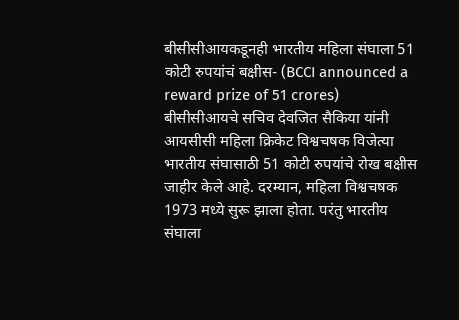बीसीसीआयकडूनही भारतीय महिला संघाला 51 कोटी रुपयांचं बक्षीस- (BCCI announced a reward prize of 51 crores)
बीसीसीआयचे सचिव देवजित सैकिया यांनी आयसीसी महिला क्रिकेट विश्वचषक विजेत्या भारतीय संघासाठी 51 कोटी रुपयांचे रोख बक्षीस जाहीर केले आहे. दरम्यान, महिला विश्वचषक 1973 मध्ये सुरू झाला होता. परंतु भारतीय संघाला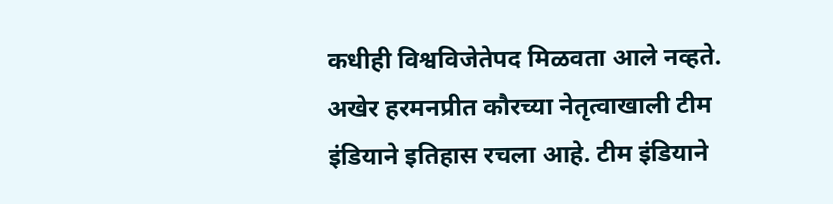कधीही विश्वविजेतेपद मिळवता आले नव्हते. अखेर हरमनप्रीत कौरच्या नेतृत्वाखाली टीम इंडियाने इतिहास रचला आहे. टीम इंडियाने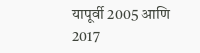यापूर्वी 2005 आणि 2017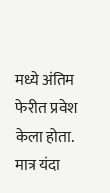मध्ये अंतिम फेरीत प्रवेश केला होता. मात्र यंदा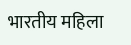भारतीय महिला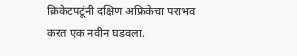क्रिकेटपटूंनी दक्षिण अफ्रिकेचा पराभव करत एक नवीन घडवला.